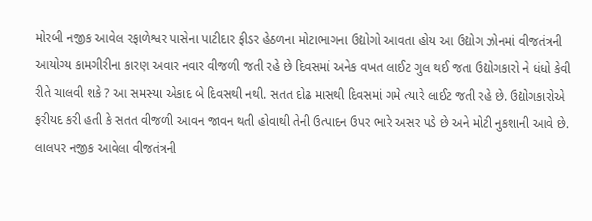મોરબી નજીક આવેલ રફાળેશ્વર પાસેના પાટીદાર ફીડર હેઠળના મોટાભાગના ઉદ્યોગો આવતા હોય આ ઉદ્યોગ ઝોનમાં વીજતંત્રની આયોગ્ય કામગીરીના કારણ અવાર નવાર વીજળી જતી રહે છે દિવસમાં અનેક વખત લાઈટ ગુલ થઈ જતા ઉદ્યોગકારો ને ધંધો કેવી રીતે ચાલવી શકે ? આ સમસ્યા એકાદ બે દિવસથી નથી. સતત દોઢ માસથી દિવસમાં ગમે ત્યારે લાઈટ જતી રહે છે. ઉદ્યોગકારોએ ફરીયદ કરી હતી કે સતત વીજળી આવન જાવન થતી હોવાથી તેની ઉત્પાદન ઉપર ભારે અસર પડે છે અને મોટી નુકશાની આવે છે.
લાલપર નજીક આવેલા વીજતંત્રની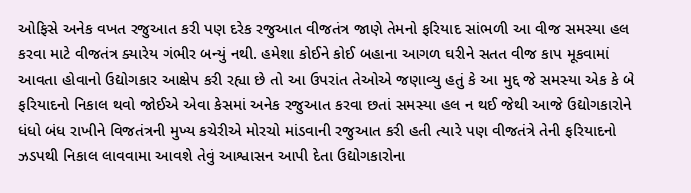ઓફિસે અનેક વખત રજુઆત કરી પણ દરેક રજુઆત વીજતંત્ર જાણે તેમનો ફરિયાદ સાંભળી આ વીજ સમસ્યા હલ કરવા માટે વીજતંત્ર ક્યારેય ગંભીર બન્યું નથી. હમેશા કોઈને કોઈ બહાના આગળ ઘરીને સતત વીજ કાપ મૂકવામાં આવતા હોવાનો ઉદ્યોગકાર આક્ષેપ કરી રહ્યા છે તો આ ઉપરાંત તેઓએ જણાવ્યુ હતું કે આ મુદ્દ જે સમસ્યા એક કે બે ફરિયાદનો નિકાલ થવો જોઈએ એવા કેસમાં અનેક રજુઆત કરવા છતાં સમસ્યા હલ ન થઈ જેથી આજે ઉદ્યોગકારોને ધંધો બંધ રાખીને વિજતંત્રની મુખ્ય કચેરીએ મોરચો માંડવાની રજુઆત કરી હતી ત્યારે પણ વીજતંત્રે તેની ફરિયાદનો ઝડપથી નિકાલ લાવવામા આવશે તેવું આશ્વાસન આપી દેતા ઉદ્યોગકારોના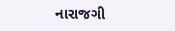નારાજગી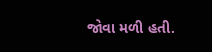જોવા મળી હતી.